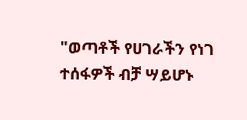"ወጣቶች የሀገራችን የነገ ተሰፋዎች ብቻ ሣይሆኑ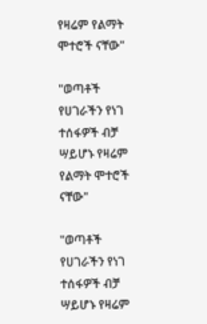የዛሬም የልማት ሞተሮች ናቸው"

"ወጣቶች የሀገራችን የነገ ተሰፋዎች ብቻ ሣይሆኑ የዛሬም የልማት ሞተሮች ናቸው"

"ወጣቶች የሀገራችን የነገ ተሰፋዎች ብቻ ሣይሆኑ የዛሬም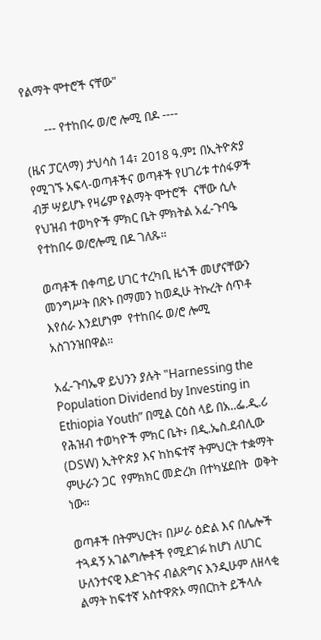የልማት ሞተሮች ናቸው"

       --- የተከበሩ ወ/ሮ ሎሚ በዶ ----

(ዜና ፓርላማ) ታህሳስ 14፣ 2018 ዓ.ም፤ በኢትዮጵያ የሚገኙ አፍላ-ወጣቶችና ወጣቶች የሀገሪቱ ተሰፋዎች ብቻ ሣይሆኑ የዛሬም የልማት ሞተሮች  ናቸው ሲሉ የህዝብ ተወካዮች ምክር ቤት ምክትል አፈ-ጉባዔ  የተከበሩ ወ/ሮሎሚ በዶ ገለጹ።

ወጣቶች በቀጣይ ሀገር ተረካቢ ዜጎች መሆናቸውን መንግሥት በጽኑ በማመን ከወዲሁ ትኩረት ሰጥቶ እየሰራ እንደሆነም  የተከበሩ ወ/ሮ ሎሚ  አስገንዝበዋል።

አፈ-ጉባኤዋ ይህንን ያሉት "Harnessing the Population Dividend by Investing in Ethiopia Youth” በሚል ርዕስ ላይ በአ..ፌ.ዲ.ሪ የሕዝብ ተወካዮች ምክር ቤት፥ በዲ.ኤስ.ደብሊው (DSW) ኢትዮጵያ እና ከከፍተኛ ትምህርት ተቋማት ምሁራን ጋር  የምክክር መድረክ በተካሄደበት  ወቅት ነው።

ወጣቶች በትምህርት፣ በሥራ ዕድል እና በሌሎች ተጓዳኝ አገልግሎቶች የሚደገፉ ከሆነ ለሀገር ሁለንተናዊ እድገትና ብልጽግና እንዲሁም ለዘላቂ ልማት ከፍተኛ አስተዋጽኦ ማበርከት ይችላሉ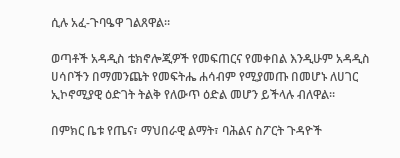ሲሉ አፈ-ጉባዔዋ ገልጸዋል።

ወጣቶች አዳዲስ ቴክኖሎጂዎች የመፍጠርና የመቀበል እንዲሁም አዳዲስ ሀሳቦችን በማመንጨት የመፍትሔ ሐሳብም የሚያመጡ በመሆኑ ለሀገር ኢኮኖሚያዊ ዕድገት ትልቅ የለውጥ ዕድል መሆን ይችላሉ ብለዋል።

በምክር ቤቱ የጤና፣ ማህበራዊ ልማት፣ ባሕልና ስፖርት ጉዳዮች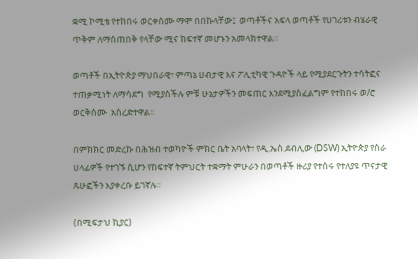ቋሚ ኮሚቴ የተከበሩ ወርቀሰሙ ማሞ በበኩላቸው፤  ወጣቶችና አፍላ ወጣቶች የሀገሪቱን ብሄራዊ ጥቅም ለማስጠበቅ የላቸው ሚና ከፍተኛ መሆኑን አመላክተዋል።

ወጣቶች በኢትዮጵያ ማህበራዊ፣ ምጣኔ ሀብታዊ እና ፖሊቲካዊ ጉዳዮች ላይ የሚያደርጉትን ተሳትፎና ተጠቃሚነት ለማሳደግ  የሚያስችሉ ምቹ ሁኔታዎችን መፍጠር እንደሚያስፈልግም የተከበሩ ወ/ሮ ወርቅሰሙ  አስረድተዋል።

በምክክር መድረኩ በሕዝብ ተወካዮች ምክር ቤት አባላት፣ የዲ.ኤስ.ደብሊው (DSW) ኢትዮጵያ የስራ ሀላፊዎች የተገኙ ሲሆን የከፍተኛ ትምህርት ተቋማት ምሁራን በወጣቶች ዙሪያ የተሰሩ የተለያዩ ጥናታዊ ጹሁፎችን እያቀረቡ ይገኛሉ።

(በሚፍታህ ኪያር)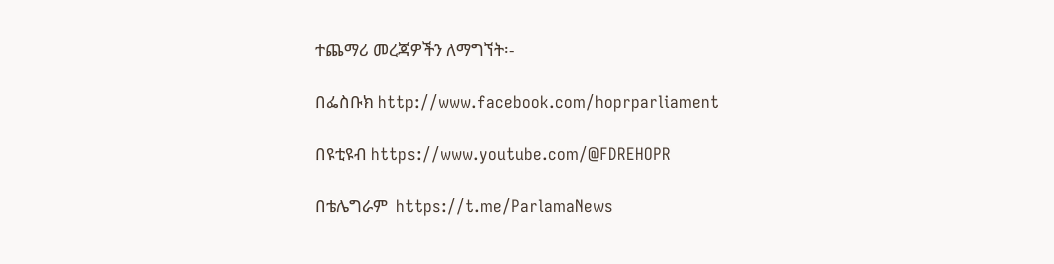ተጨማሪ መረጃዎችን ለማግኘት፡-

በፌስቡክ http://www.facebook.com/hoprparliament

በዩቲዩብ https://www.youtube.com/@FDREHOPR

በቴሌግራም  https://t.me/ParlamaNews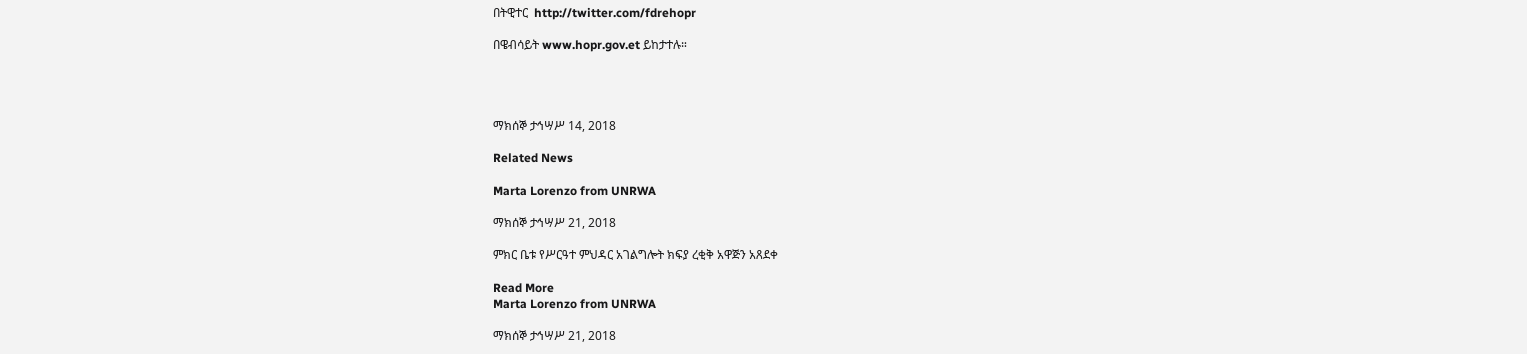በትዊተር  http://twitter.com/fdrehopr

በዌብሳይት www.hopr.gov.et ይከታተሉ።




ማክሰኞ ታኅሣሥ 14, 2018

Related News

Marta Lorenzo from UNRWA

ማክሰኞ ታኅሣሥ 21, 2018

ምክር ቤቱ የሥርዓተ ምህዳር አገልግሎት ክፍያ ረቂቅ አዋጅን አጸደቀ

Read More
Marta Lorenzo from UNRWA

ማክሰኞ ታኅሣሥ 21, 2018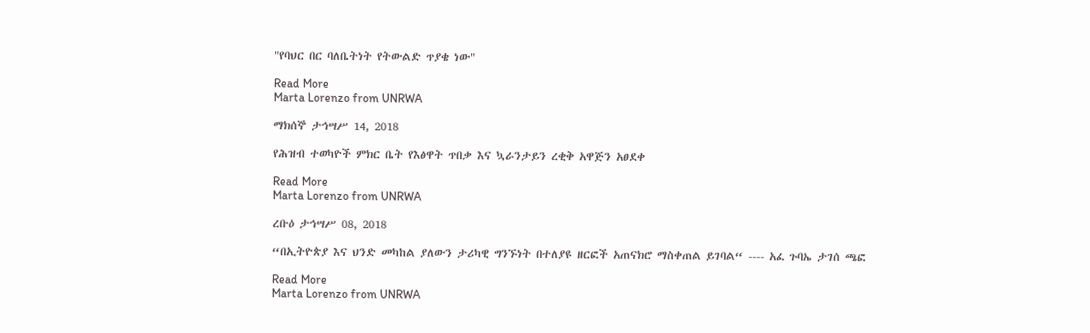"የባህር በር ባለቤትነት የትውልድ ጥያቄ ነው"

Read More
Marta Lorenzo from UNRWA

ማክሰኞ ታኅሣሥ 14, 2018

የሕዝብ ተወካዮች ምክር ቤት የእፅዋት ጥበቃ እና ኳራንታይን ረቂቅ አዋጅን አፀደቀ

Read More
Marta Lorenzo from UNRWA

ረቡዕ ታኅሣሥ 08, 2018

“በኢትዮጵያ እና ህንድ መካከል ያለውን ታሪካዊ ግንኙነት በተለያዩ ዘርፎች አጠናክሮ ማስቀጠል ይገባል“ ---- አፈ ጉባኤ ታገሰ ጫፎ

Read More
Marta Lorenzo from UNRWA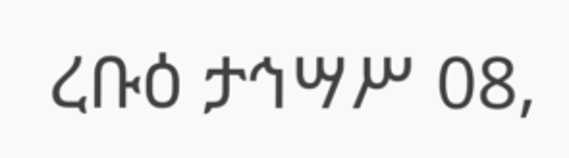ረቡዕ ታኅሣሥ 08,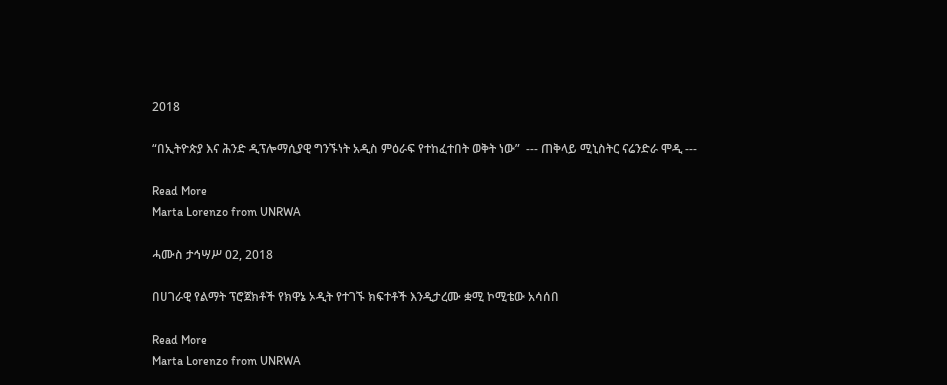2018

“በኢትዮጵያ እና ሕንድ ዲፕሎማሲያዊ ግንኙነት አዲስ ምዕራፍ የተከፈተበት ወቅት ነው”  --- ጠቅላይ ሚኒስትር ናሬንድራ ሞዲ ---

Read More
Marta Lorenzo from UNRWA

ሓሙስ ታኅሣሥ 02, 2018

በሀገራዊ የልማት ፕሮጀክቶች የክዋኔ ኦዲት የተገኙ ክፍተቶች እንዲታረሙ ቋሚ ኮሚቴው አሳሰበ

Read More
Marta Lorenzo from UNRWA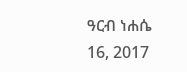ዓርብ ነሐሴ 16, 2017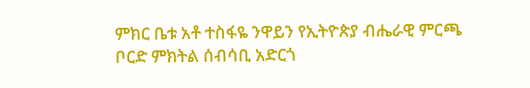ምክር ቤቱ አቶ ተስፋዬ ንዋይን የኢትዮጵያ ብሔራዊ ምርጫ ቦርድ ምክትል ሰብሳቢ አድርጎ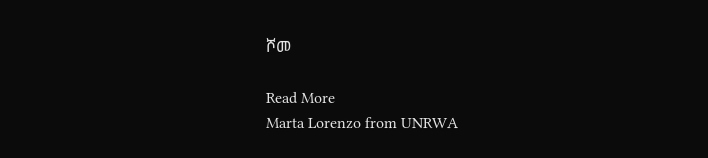ሾመ

Read More
Marta Lorenzo from UNRWA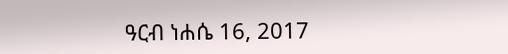ዓርብ ነሐሴ 16, 2017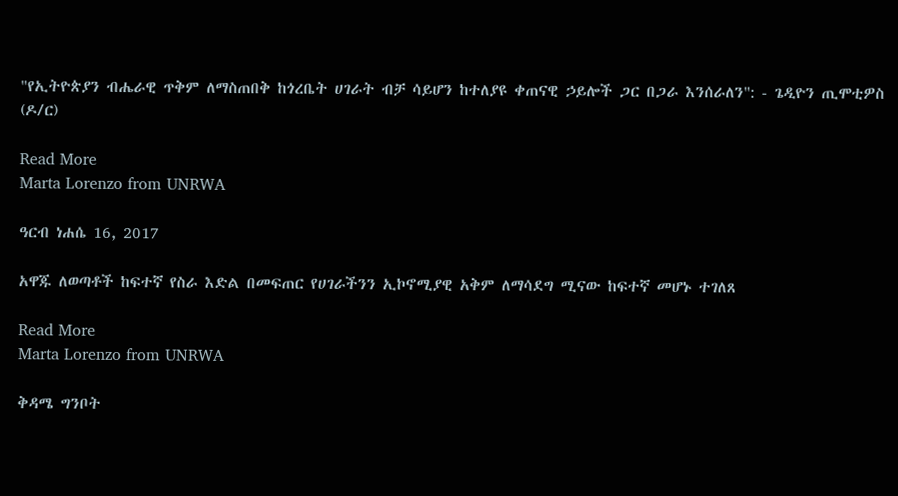"የኢትዮጵያን ብሔራዊ ጥቅም ለማስጠበቅ ከጎረቤት ሀገራት ብቻ ሳይሆን ከተለያዩ ቀጠናዊ ኃይሎች ጋር በጋራ እንሰራለን": - ጌዲዮን ጢሞቲዎስ (ዶ/ር)

Read More
Marta Lorenzo from UNRWA

ዓርብ ነሐሴ 16, 2017

አዋጁ ለወጣቶች ከፍተኛ የስራ እድል በመፍጠር የሀገራችንን ኢኮኖሚያዊ አቅም ለማሳደግ ሚናው ከፍተኛ መሆኑ ተገለጸ

Read More
Marta Lorenzo from UNRWA

ቅዳሜ ግንቦት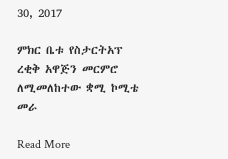30, 2017

ምክር ቤቱ የስታርትአፕ ረቂቅ አዋጅን መርምሮ ለሚመለከተው ቋሚ ኮሚቴ መራ

Read More